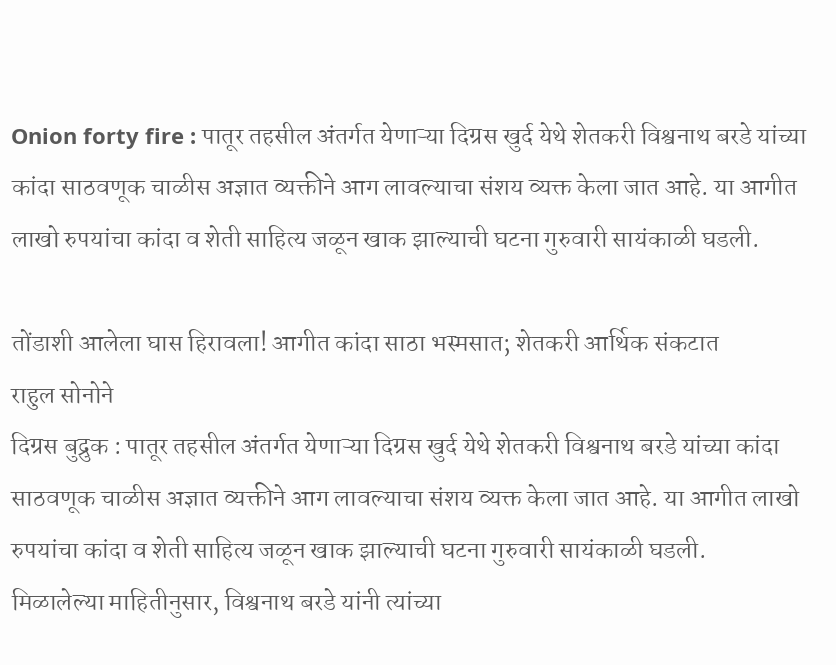Onion forty fire : पातूर तहसील अंतर्गत येणाऱ्या दिग्रस खुर्द येथे शेतकरी विश्वनाथ बरडे यांच्या कांदा साठवणूक चाळीस अज्ञात व्यक्तीने आग लावल्याचा संशय व्यक्त केला जात आहे. या आगीत लाखो रुपयांचा कांदा व शेती साहित्य जळून खाक झाल्याची घटना गुरुवारी सायंकाळी घडली.

तोंडाशी आलेला घास हिरावला! आगीत कांदा साठा भस्मसात; शेतकरी आर्थिक संकटात
राहुल सोनोने
दिग्रस बुद्रुक : पातूर तहसील अंतर्गत येणाऱ्या दिग्रस खुर्द येथे शेतकरी विश्वनाथ बरडे यांच्या कांदा साठवणूक चाळीस अज्ञात व्यक्तीने आग लावल्याचा संशय व्यक्त केला जात आहे. या आगीत लाखो रुपयांचा कांदा व शेती साहित्य जळून खाक झाल्याची घटना गुरुवारी सायंकाळी घडली.
मिळालेल्या माहितीनुसार, विश्वनाथ बरडे यांनी त्यांच्या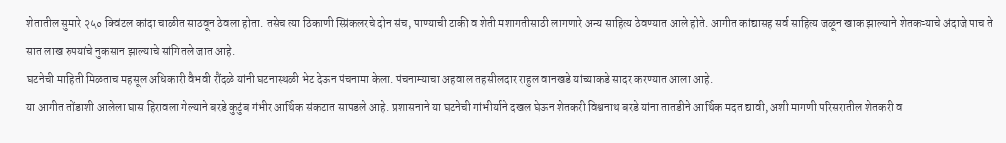शेतातील सुमारे २५० क्विंटल कांदा चाळीत साठवून ठेवला होता. तसेच त्या ठिकाणी स्प्रिंकलरचे दोन संच, पाण्याची टाकी व शेती मशागतीसाठी लागणारे अन्य साहित्य ठेवण्यात आले होते. आगीत कांद्यासह सर्व साहित्य जळून खाक झाल्याने शेतकऱ्याचे अंदाजे पाच ते सात लाख रुपयांचे नुकसान झाल्याचे सांगितले जात आहे.
घटनेची माहिती मिळताच महसूल अधिकारी वैभवी रौंदळे यांनी घटनास्थळी भेट देऊन पंचनामा केला. पंचनाम्याचा अहवाल तहसीलदार राहुल वानखडे यांच्याकडे सादर करण्यात आला आहे.
या आगीत तोंडाशी आलेला घास हिरावला गेल्याने बरडे कुटुंब गंभीर आर्थिक संकटात सापडले आहे. प्रशासनाने या घटनेची गांभीर्याने दखल घेऊन शेतकरी विश्वनाथ बरडे यांना तातडीने आर्थिक मदत द्यावी, अशी मागणी परिसरातील शेतकरी व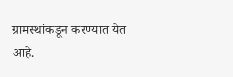ग्रामस्थांकडून करण्यात येत आहे.